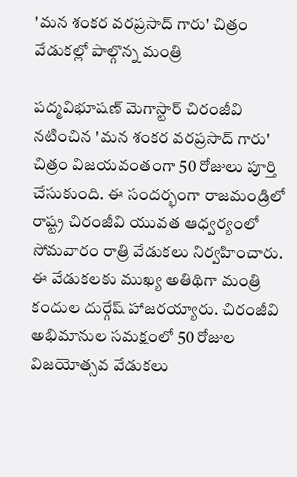'మన శంకర వరప్రసాద్ గారు' చిత్రం వేడుకల్లో పాల్గొన్న మంత్రి

పద్మవిభూషణ్ మెగాస్టార్ చిరంజీవి నటించిన 'మన శంకర వరప్రసాద్ గారు' చిత్రం విజయవంతంగా 50 రోజులు పూర్తి చేసుకుంది. ఈ సందర్భంగా రాజమండ్రిలో రాష్ట్ర చిరంజీవి యువత ఆధ్వర్యంలో సోమవారం రాత్రి వేడుకలు నిర్వహించారు. ఈ వేడుకలకు ముఖ్య అతిథిగా మంత్రి కందుల దుర్గేష్ హాజరయ్యారు. చిరంజీవి అభిమానుల సమక్షంలో 50 రోజుల విజయోత్సవ వేడుకలు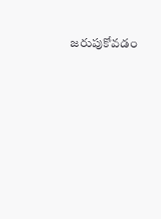జరుపుకోవడం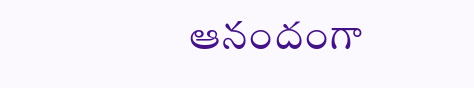ఆనందంగా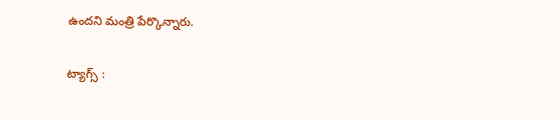ఉందని మంత్రి పేర్కొన్నారు.

ట్యాగ్స్ :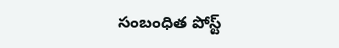సంబంధిత పోస్ట్